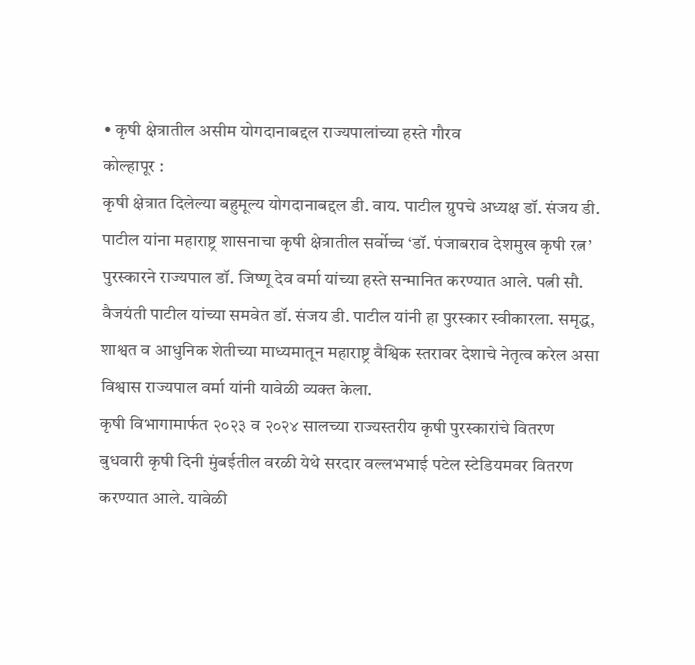• कृषी क्षेत्रातील असीम योगदानाबद्दल राज्यपालांच्या हस्ते गौरव
कोल्हापूर :
कृषी क्षेत्रात दिलेल्या बहुमूल्य योगदानाबद्दल डी. वाय. पाटील ग्रुपचे अध्यक्ष डॉ. संजय डी. पाटील यांना महाराष्ट्र शासनाचा कृषी क्षेत्रातील सर्वोच्च ‘डॉ. पंजाबराव देशमुख कृषी रत्न’ पुरस्कारने राज्यपाल डॉ. जिष्णू देव वर्मा यांच्या हस्ते सन्मानित करण्यात आले. पत्नी सौ. वैजयंती पाटील यांच्या समवेत डॉ. संजय डी. पाटील यांनी हा पुरस्कार स्वीकारला. समृद्ध, शाश्वत व आधुनिक शेतीच्या माध्यमातून महाराष्ट्र वैश्विक स्तरावर देशाचे नेतृत्व करेल असा विश्वास राज्यपाल वर्मा यांनी यावेळी व्यक्त केला.
कृषी विभागामार्फत २०२३ व २०२४ सालच्या राज्यस्तरीय कृषी पुरस्कारांचे वितरण बुधवारी कृषी दिनी मुंबईतील वरळी येथे सरदार वल्लभभाई पटेल स्टेडियमवर वितरण करण्यात आले. यावेळी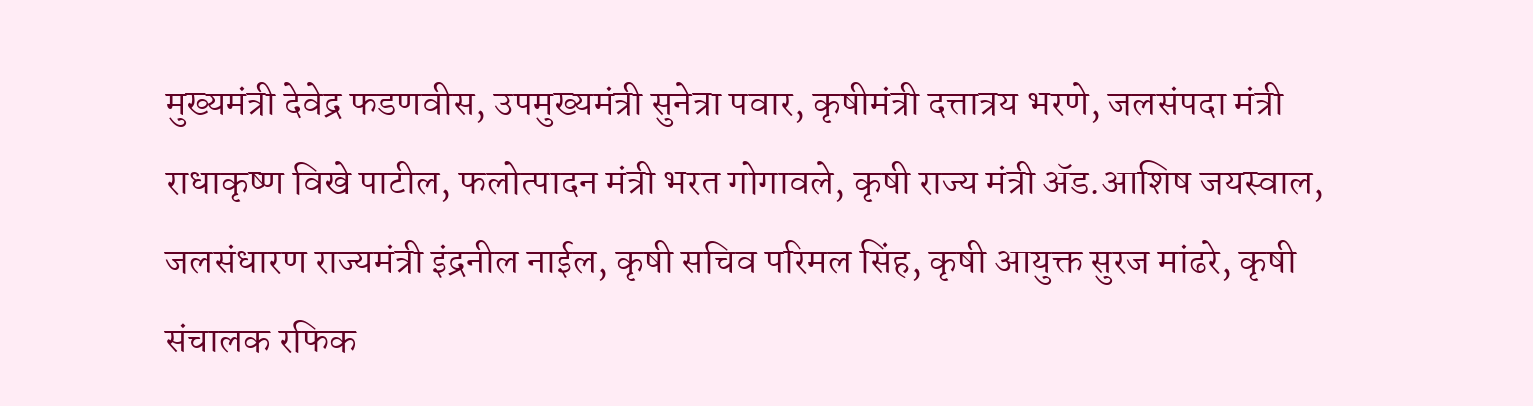मुख्यमंत्री देवेद्र फडणवीस, उपमुख्यमंत्री सुनेत्रा पवार, कृषीमंत्री दत्तात्रय भरणे, जलसंपदा मंत्री राधाकृष्ण विखे पाटील, फलोत्पादन मंत्री भरत गोगावले, कृषी राज्य मंत्री ॲड.आशिष जयस्वाल, जलसंधारण राज्यमंत्री इंद्रनील नाईल, कृषी सचिव परिमल सिंह, कृषी आयुक्त सुरज मांढरे, कृषी संचालक रफिक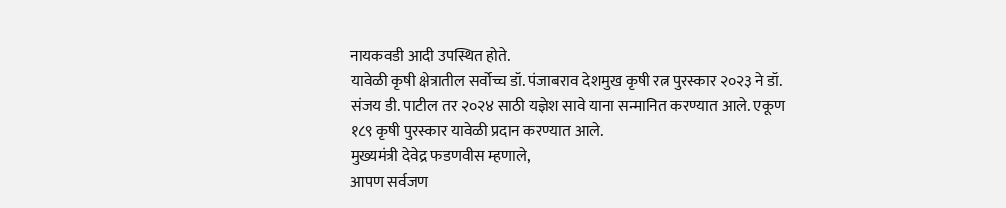नायकवडी आदी उपस्थित होते.
यावेळी कृषी क्षेत्रातील सर्वोच्च डॉ. पंजाबराव देशमुख कृषी रत्न पुरस्कार २०२३ ने डॉ. संजय डी. पाटील तर २०२४ साठी यज्ञेश सावे याना सन्मानित करण्यात आले. एकूण १८९ कृषी पुरस्कार यावेळी प्रदान करण्यात आले.
मुख्यमंत्री देवेद्र फडणवीस म्हणाले,
आपण सर्वजण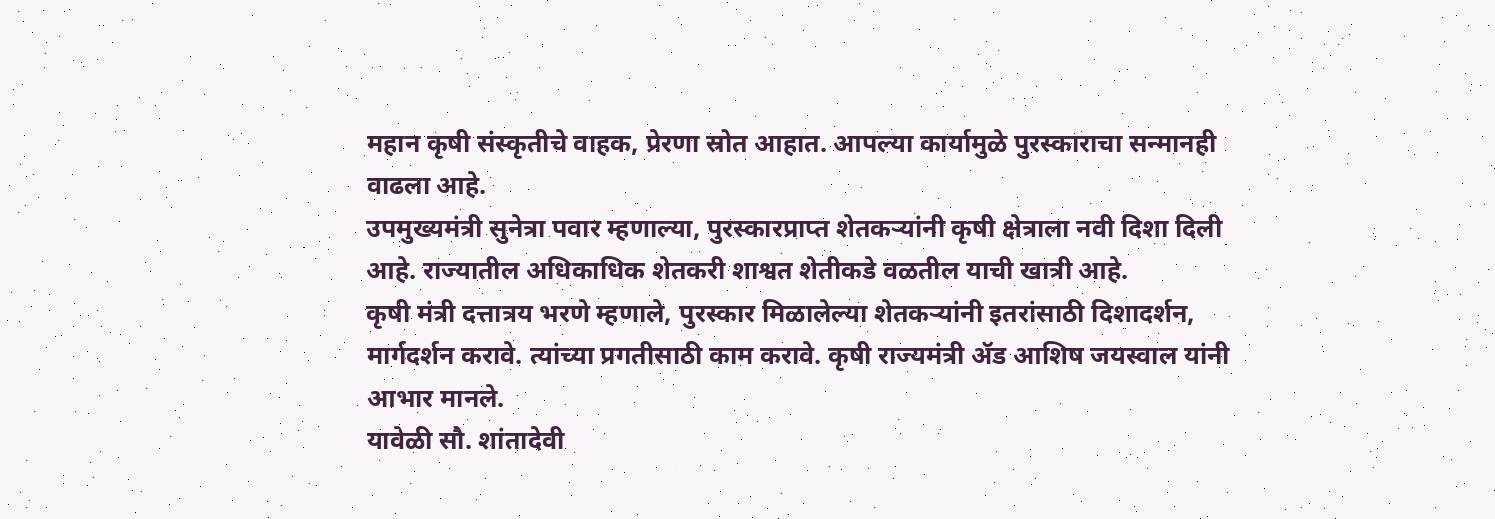महान कृषी संस्कृतीचे वाहक, प्रेरणा स्रोत आहात. आपल्या कार्यामुळे पुरस्काराचा सन्मानही वाढला आहे.
उपमुख्यमंत्री सुनेत्रा पवार म्हणाल्या, पुरस्कारप्राप्त शेतकऱ्यांनी कृषी क्षेत्राला नवी दिशा दिली आहे. राज्यातील अधिकाधिक शेतकरी शाश्वत शेतीकडे वळतील याची खात्री आहे.
कृषी मंत्री दत्तात्रय भरणे म्हणाले, पुरस्कार मिळालेल्या शेतकऱ्यांनी इतरांसाठी दिशादर्शन, मार्गदर्शन करावे. त्यांच्या प्रगतीसाठी काम करावे. कृषी राज्यमंत्री ॲड आशिष जयस्वाल यांनी आभार मानले.
यावेळी सौ. शांतादेवी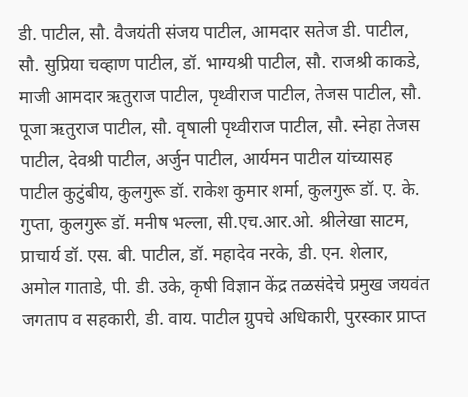डी. पाटील, सौ. वैजयंती संजय पाटील, आमदार सतेज डी. पाटील, सौ. सुप्रिया चव्हाण पाटील, डॉ. भाग्यश्री पाटील, सौ. राजश्री काकडे, माजी आमदार ऋतुराज पाटील, पृथ्वीराज पाटील, तेजस पाटील, सौ. पूजा ऋतुराज पाटील, सौ. वृषाली पृथ्वीराज पाटील, सौ. स्नेहा तेजस पाटील, देवश्री पाटील, अर्जुन पाटील, आर्यमन पाटील यांच्यासह पाटील कुटुंबीय, कुलगुरू डॉ. राकेश कुमार शर्मा, कुलगुरू डॉ. ए. के. गुप्ता, कुलगुरू डॉ. मनीष भल्ला, सी.एच.आर.ओ. श्रीलेखा साटम, प्राचार्य डॉ. एस. बी. पाटील, डॉ. महादेव नरके, डी. एन. शेलार, अमोल गाताडे, पी. डी. उके, कृषी विज्ञान केंद्र तळसंदेचे प्रमुख जयवंत जगताप व सहकारी, डी. वाय. पाटील ग्रुपचे अधिकारी, पुरस्कार प्राप्त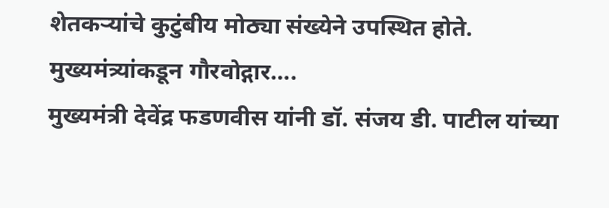शेतकऱ्यांचे कुटुंबीय मोठ्या संख्येने उपस्थित होते.
मुख्यमंत्र्यांकडून गौरवोद्गार….
मुख्यमंत्री देवेंद्र फडणवीस यांनी डॉ. संजय डी. पाटील यांच्या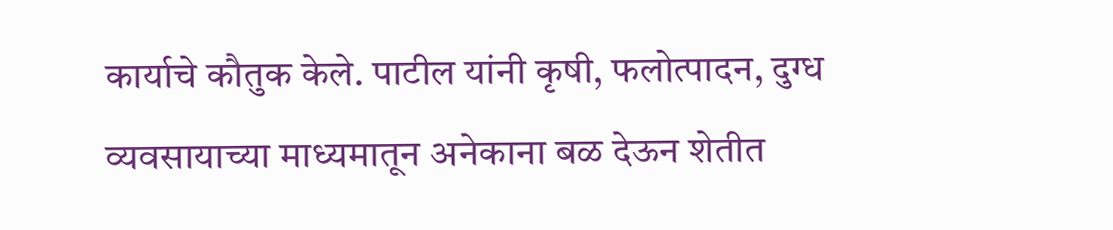कार्याचे कौतुक केले. पाटील यांनी कृषी, फलोत्पादन, दुग्ध व्यवसायाच्या माध्यमातून अनेकाना बळ देऊन शेतीत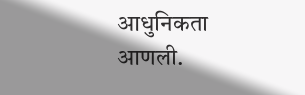आधुनिकता आणली.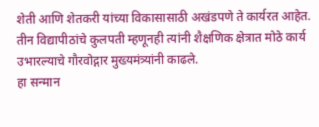शेती आणि शेतकरी यांच्या विकासासाठी अखंडपणे ते कार्यरत आहेत. तीन विद्यापीठांचे कुलपती म्हणूनही त्यांनी शैक्षणिक क्षेत्रात मोठे कार्य उभारल्याचे गौरवोद्गार मुख्यमंत्र्यांनी काढले.
हा सन्मान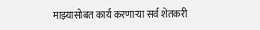माझ्यासोबत कार्य करणाऱ्या सर्व शेतकरी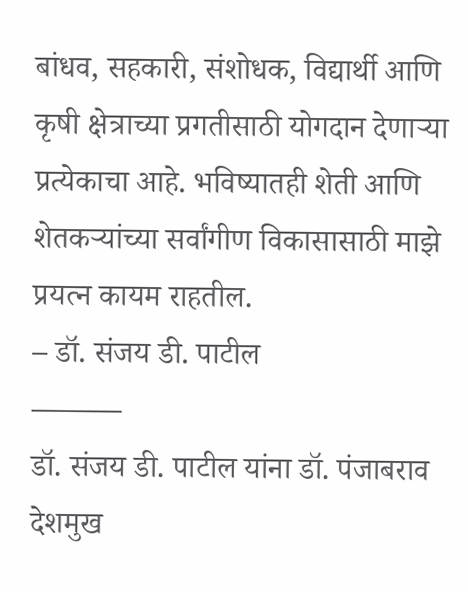बांधव, सहकारी, संशोधक, विद्यार्थी आणि कृषी क्षेत्राच्या प्रगतीसाठी योगदान देणाऱ्या प्रत्येकाचा आहे. भविष्यातही शेती आणि शेतकऱ्यांच्या सर्वांगीण विकासासाठी माझे प्रयत्न कायम राहतील.
– डॉ. संजय डी. पाटील
———
डॉ. संजय डी. पाटील यांना डॉ. पंजाबराव देशमुख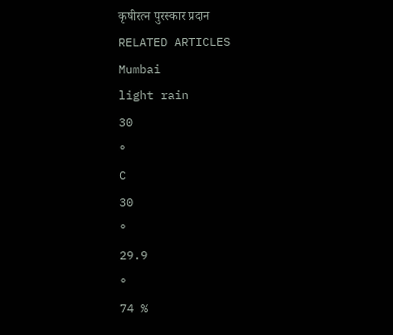कृषीरत्न पुरस्कार प्रदान
RELATED ARTICLES
Mumbai
light rain
30
°
C
30
°
29.9
°
74 %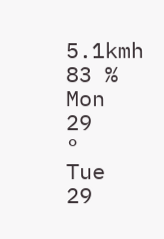5.1kmh
83 %
Mon
29
°
Tue
29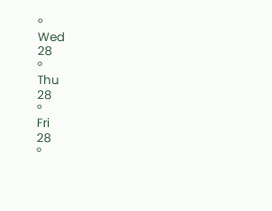°
Wed
28
°
Thu
28
°
Fri
28
°